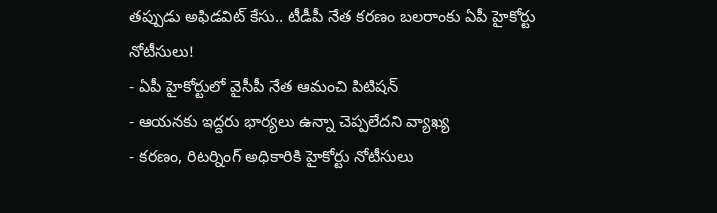తప్పుడు అఫిడవిట్ కేసు.. టీడీపీ నేత కరణం బలరాంకు ఏపీ హైకోర్టు నోటీసులు!
- ఏపీ హైకోర్టులో వైసీపీ నేత ఆమంచి పిటిషన్
- ఆయనకు ఇద్దరు భార్యలు ఉన్నా చెప్పలేదని వ్యాఖ్య
- కరణం, రిటర్నింగ్ అధికారికి హైకోర్టు నోటీసులు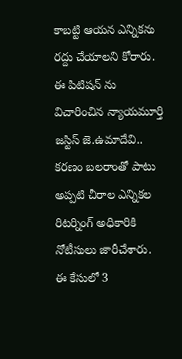కాబట్టి ఆయన ఎన్నికను రద్దు చేయాలని కోరారు. ఈ పిటిషన్ ను విచారించిన న్యాయమూర్తి జస్టిస్ జె.ఉమాదేవి.. కరణం బలరాంతో పాటు అప్పటి చీరాల ఎన్నికల రిటర్నింగ్ అధికారికి నోటీసులు జారీచేశారు. ఈ కేసులో 3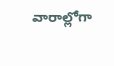వారాల్లోగా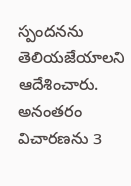స్పందనను తెలియజేయాలని ఆదేశించారు. అనంతరం విచారణను 3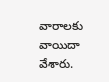వారాలకు వాయిదా వేశారు.